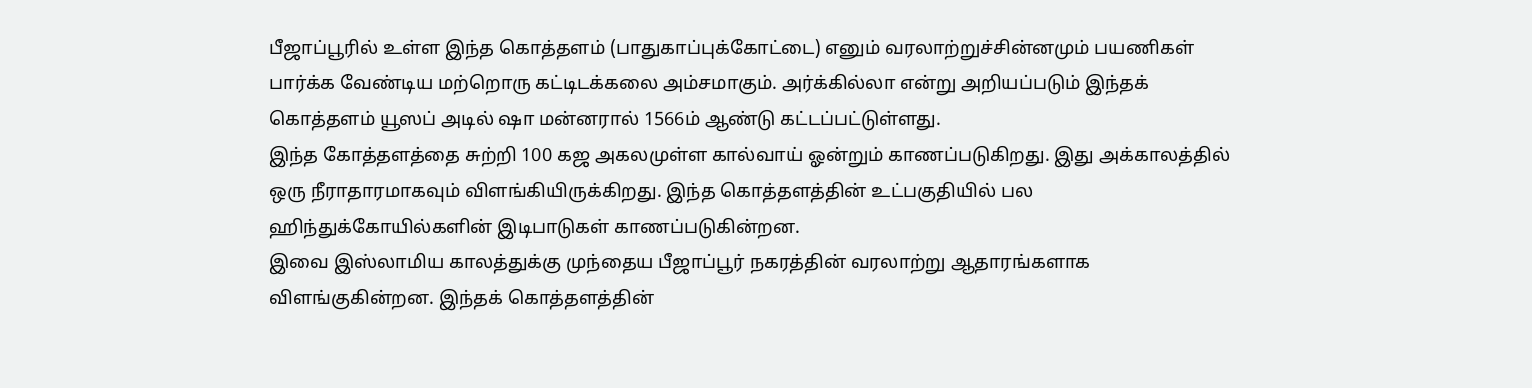பீஜாப்பூரில் உள்ள இந்த கொத்தளம் (பாதுகாப்புக்கோட்டை) எனும் வரலாற்றுச்சின்னமும் பயணிகள் பார்க்க வேண்டிய மற்றொரு கட்டிடக்கலை அம்சமாகும். அர்க்கில்லா என்று அறியப்படும் இந்தக் கொத்தளம் யூஸப் அடில் ஷா மன்னரால் 1566ம் ஆண்டு கட்டப்பட்டுள்ளது.
இந்த கோத்தளத்தை சுற்றி 100 கஜ அகலமுள்ள கால்வாய் ஓன்றும் காணப்படுகிறது. இது அக்காலத்தில் ஒரு நீராதாரமாகவும் விளங்கியிருக்கிறது. இந்த கொத்தளத்தின் உட்பகுதியில் பல ஹிந்துக்கோயில்களின் இடிபாடுகள் காணப்படுகின்றன.
இவை இஸ்லாமிய காலத்துக்கு முந்தைய பீஜாப்பூர் நகரத்தின் வரலாற்று ஆதாரங்களாக விளங்குகின்றன. இந்தக் கொத்தளத்தின்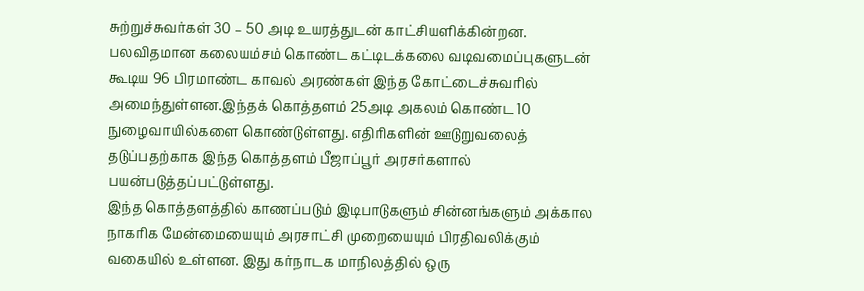சுற்றுச்சுவர்கள் 30 – 50 அடி உயரத்துடன் காட்சியளிக்கின்றன.
பலவிதமான கலையம்சம் கொண்ட கட்டிடக்கலை வடிவமைப்புகளுடன் கூடிய 96 பிரமாண்ட காவல் அரண்கள் இந்த கோட்டைச்சுவரில் அமைந்துள்ளன.இந்தக் கொத்தளம் 25அடி அகலம் கொண்ட 10 நுழைவாயில்களை கொண்டுள்ளது. எதிரிகளின் ஊடுறுவலைத் தடுப்பதற்காக இந்த கொத்தளம் பீஜாப்பூர் அரசர்களால் பயன்படுத்தப்பட்டுள்ளது.
இந்த கொத்தளத்தில் காணப்படும் இடிபாடுகளும் சின்னங்களும் அக்கால நாகரிக மேன்மையையும் அரசாட்சி முறையையும் பிரதிவலிக்கும் வகையில் உள்ளன. இது கர்நாடக மாநிலத்தில் ஒரு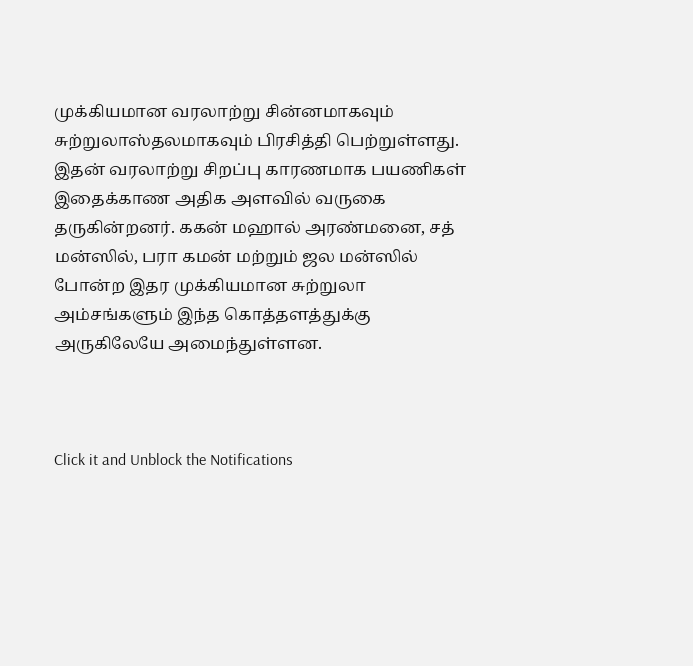முக்கியமான வரலாற்று சின்னமாகவும் சுற்றுலாஸ்தலமாகவும் பிரசித்தி பெற்றுள்ளது.
இதன் வரலாற்று சிறப்பு காரணமாக பயணிகள் இதைக்காண அதிக அளவில் வருகை தருகின்றனர். ககன் மஹால் அரண்மனை, சத் மன்ஸில், பரா கமன் மற்றும் ஜல மன்ஸில் போன்ற இதர முக்கியமான சுற்றுலா அம்சங்களும் இந்த கொத்தளத்துக்கு அருகிலேயே அமைந்துள்ளன.



Click it and Unblock the Notifications